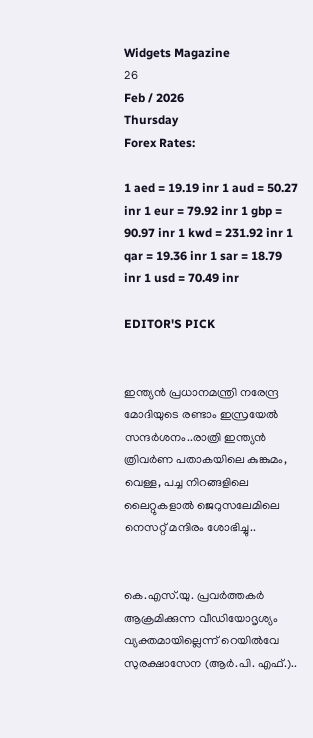Widgets Magazine
26
Feb / 2026
Thursday
Forex Rates:

1 aed = 19.19 inr 1 aud = 50.27 inr 1 eur = 79.92 inr 1 gbp = 90.97 inr 1 kwd = 231.92 inr 1 qar = 19.36 inr 1 sar = 18.79 inr 1 usd = 70.49 inr

EDITOR'S PICK


ഇന്ത്യന്‍ പ്രധാനമന്ത്രി നരേന്ദ്ര മോദിയുടെ രണ്ടാം ഇസ്രയേല്‍ സന്ദര്‍ശനം..രാത്രി ഇന്ത്യൻ ത്രിവർണ പതാകയിലെ കുങ്കുമം, വെള്ള, പച്ച നിറങ്ങളിലെ ലൈറ്റുകളാൽ ജെറുസലേമിലെ നെസറ്റ് മന്ദിരം ശോഭിച്ചു..


കെ.എസ്.യു. പ്രവർത്തകർ ആക്രമിക്കുന്ന വീഡിയോദൃശ്യം വ്യക്തമായില്ലെന്ന് റെയിൽവേ സുരക്ഷാസേന (ആർ.പി. എഫ്.)..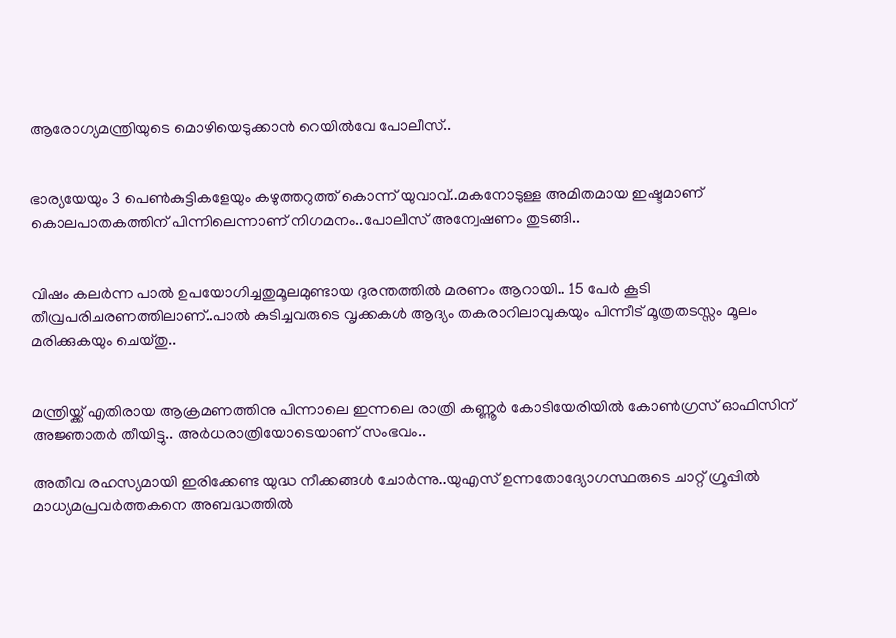ആരോഗ്യമന്ത്രിയുടെ മൊഴിയെടുക്കാൻ റെയിൽവേ പോലീസ്..


ഭാര്യയേയും 3 പെൺകുട്ടികളേയും കഴുത്തറുത്ത് കൊന്ന് യുവാവ്..മകനോടുള്ള അമിതമായ ഇഷ്ടമാണ് കൊലപാതകത്തിന് പിന്നിലെന്നാണ് നിഗമനം..പോലീസ് അന്വേഷണം തുടങ്ങി..


വിഷം കലർന്ന പാൽ ഉപയോഗിച്ചതുമൂലമുണ്ടായ ദുരന്തത്തിൽ മരണം ആറായി.. 15 പേർ കൂടി തീവ്രപരിചരണത്തിലാണ്..പാൽ കുടിച്ചവരുടെ വൃക്കകൾ ആദ്യം തകരാറിലാവുകയും പിന്നീട് മൂത്രതടസ്സം മൂലം മരിക്കുകയും ചെയ്തു..


മന്ത്രിയ്ക്ക് എതിരായ ആക്രമണത്തിനു പിന്നാലെ ഇന്നലെ രാത്രി കണ്ണൂർ കോടിയേരിയിൽ കോൺഗ്രസ് ഓഫിസിന് അജ്ഞാതർ തീയിട്ടു.. അര്‍ധരാത്രിയോടെയാണ് സംഭവം..

അതീവ രഹസ്യമായി ഇരിക്കേണ്ട യുദ്ധ നീക്കങ്ങൾ ചോർന്നു..യുഎസ് ഉന്നതോദ്യോഗസ്ഥരുടെ ചാറ്റ് ഗ്രൂപ്പില്‍ മാധ്യമപ്രവര്‍ത്തകനെ അബദ്ധത്തില്‍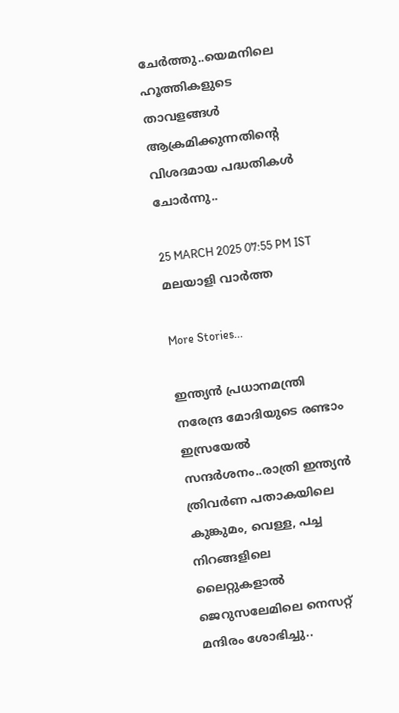ചേര്‍ത്തു..യെമനിലെ ഹൂത്തികളുടെ താവളങ്ങള്‍ ആക്രമിക്കുന്നതിന്റെ വിശദമായ പദ്ധതികള്‍ ചോർന്നു..

25 MARCH 2025 07:55 PM IST
മലയാളി വാര്‍ത്ത

More Stories...

ഇന്ത്യന്‍ പ്രധാനമന്ത്രി നരേന്ദ്ര മോദിയുടെ രണ്ടാം ഇസ്രയേല്‍ സന്ദര്‍ശനം..രാത്രി ഇന്ത്യൻ ത്രിവർണ പതാകയിലെ കുങ്കുമം, വെള്ള, പച്ച നിറങ്ങളിലെ ലൈറ്റുകളാൽ ജെറുസലേമിലെ നെസറ്റ് മന്ദിരം ശോഭിച്ചു..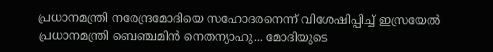പ്രധാനമന്ത്രി നരേന്ദ്രമോദിയെ സഹോദരനെന്ന് വിശേഷിപ്പിച്ച് ഇസ്രയേല്‍ പ്രധാനമന്ത്രി ബെഞ്ചമിന്‍ നെതന്യാഹു... മോദിയുടെ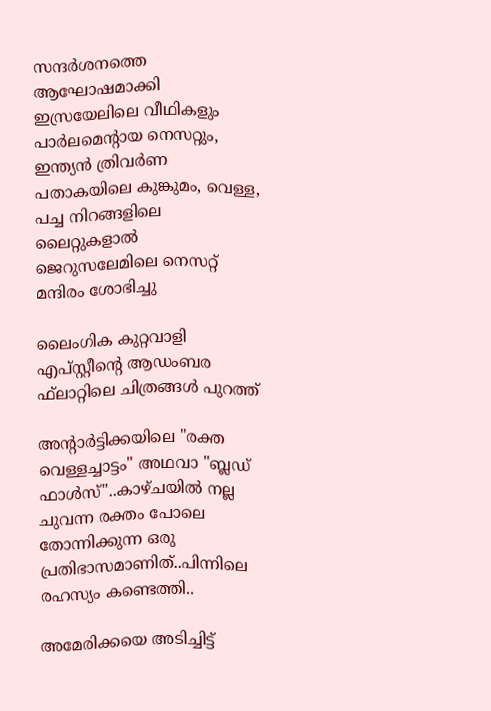സന്ദർശനത്തെ ആഘോഷമാക്കി ഇസ്രയേലിലെ വീഥികളും പാർലമെന്റായ നെസറ്റും, ഇന്ത്യൻ ത്രിവർണ പതാകയിലെ കുങ്കുമം, വെള്ള, പച്ച നിറങ്ങളിലെ ലൈറ്റുകളാൽ ജെറുസലേമിലെ നെസറ്റ് മന്ദിരം ശോഭിച്ചു

ലൈംഗിക കുറ്റവാളി എപ്സ്റ്റീന്റെ ആഡംബര ഫ്‌ലാറ്റിലെ ചിത്രങ്ങള്‍ പുറത്ത്

അന്റാർട്ടിക്കയിലെ "രക്ത വെള്ളച്ചാട്ടം" അഥവാ "ബ്ലഡ് ഫാൾസ്"..കാഴ്ചയിൽ നല്ല ചുവന്ന രക്തം പോലെ തോന്നിക്കുന്ന ഒരു പ്രതിഭാസമാണിത്..പിന്നിലെ രഹസ്യം കണ്ടെത്തി..

അമേരിക്കയെ അടിച്ചിട്ട്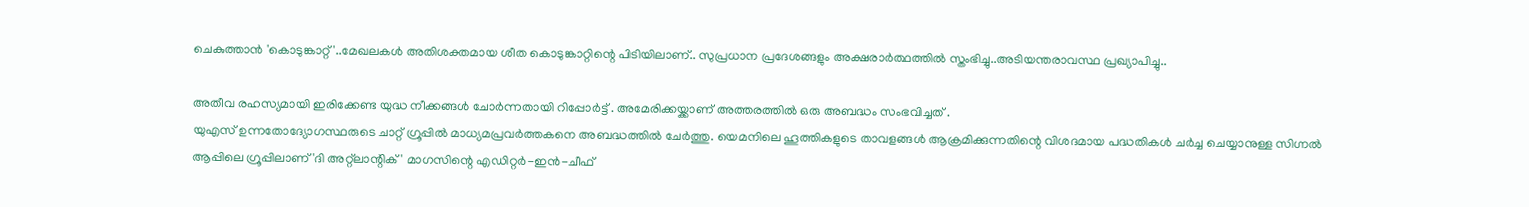ചെകുത്താൻ 'കൊടുങ്കാറ്റ്'..മേഖലകൾ അതിശക്തമായ ശീത കൊടുങ്കാറ്റിന്റെ പിടിയിലാണ്.. സുപ്രധാന പ്രദേശങ്ങളും അക്ഷരാർത്ഥത്തിൽ സ്തംഭിച്ചു..അടിയന്തരാവസ്ഥ പ്രഖ്യാപിച്ചു..

അതീവ രഹസ്യമായി ഇരിക്കേണ്ട യുദ്ധ നീക്കങ്ങൾ ചോർന്നതായി റിപ്പോർട്ട് . അമേരിക്കയ്ക്കാണ് അത്തരത്തിൽ ഒരു അബദ്ധം സംഭവിച്ചത് .
യുഎസ് ഉന്നതോദ്യോഗസ്ഥരുടെ ചാറ്റ് ഗ്രൂപ്പില്‍ മാധ്യമപ്രവര്‍ത്തകനെ അബദ്ധത്തില്‍ ചേര്‍ത്തു. യെമനിലെ ഹൂത്തികളുടെ താവളങ്ങള്‍ ആക്രമിക്കുന്നതിന്റെ വിശദമായ പദ്ധതികള്‍ ചര്‍ച്ച ചെയ്യാനുള്ള സിഗ്നല്‍ ആപ്പിലെ ഗ്രൂപ്പിലാണ് 'ദി അറ്റ്‌ലാന്റിക്' മാഗസിന്റെ എഡിറ്റര്‍-ഇന്‍-ചീഫ്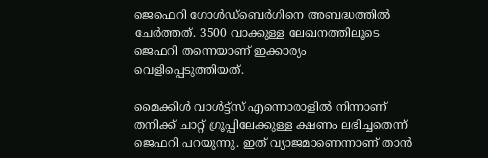ജെഫെറി ഗോള്‍ഡ്‌ബെര്‍ഗിനെ അബദ്ധത്തില്‍ ചേര്‍ത്തത്. 3500 വാക്കുള്ള ലേഖനത്തിലൂടെ ജെഫറി തന്നെയാണ് ഇക്കാര്യം വെളിപ്പെടുത്തിയത്.

മൈക്കിള്‍ വാള്‍ട്ട്‌സ് എന്നൊരാളില്‍ നിന്നാണ് തനിക്ക് ചാറ്റ് ഗ്രൂപ്പിലേക്കുള്ള ക്ഷണം ലഭിച്ചതെന്ന് ജെഫറി പറയുന്നു. ഇത് വ്യാജമാണെന്നാണ് താന്‍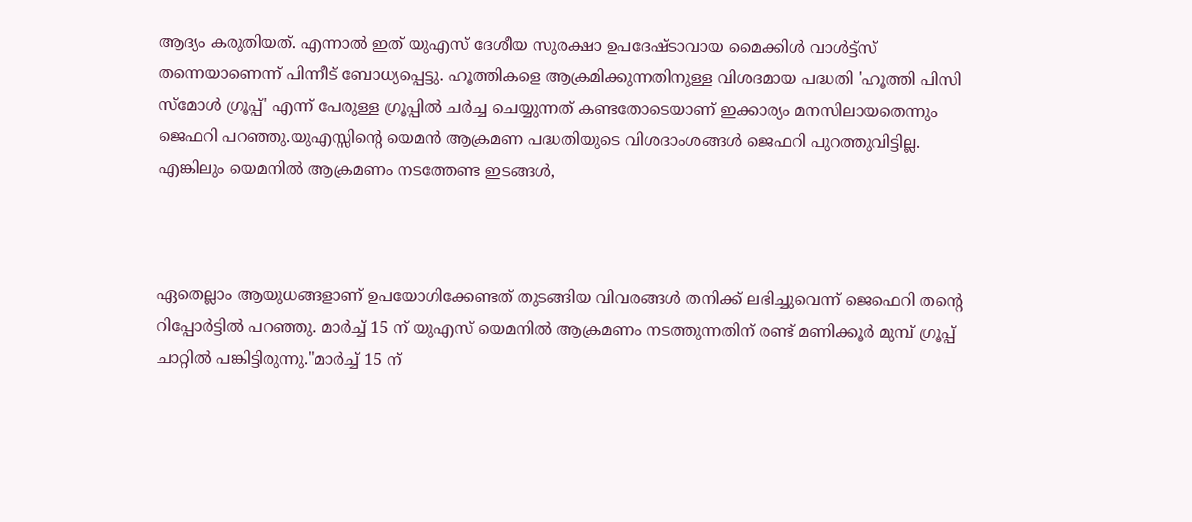ആദ്യം കരുതിയത്. എന്നാല്‍ ഇത് യുഎസ് ദേശീയ സുരക്ഷാ ഉപദേഷ്ടാവായ മൈക്കിള്‍ വാള്‍ട്ട്‌സ് തന്നെയാണെന്ന് പിന്നീട് ബോധ്യപ്പെട്ടു. ഹൂത്തികളെ ആക്രമിക്കുന്നതിനുള്ള വിശദമായ പദ്ധതി 'ഹൂത്തി പിസി സ്‌മോള്‍ ഗ്രൂപ്പ്' എന്ന് പേരുള്ള ഗ്രൂപ്പില്‍ ചര്‍ച്ച ചെയ്യുന്നത് കണ്ടതോടെയാണ് ഇക്കാര്യം മനസിലായതെന്നും ജെഫറി പറഞ്ഞു.യുഎസ്സിന്റെ യെമന്‍ ആക്രമണ പദ്ധതിയുടെ വിശദാംശങ്ങള്‍ ജെഫറി പുറത്തുവിട്ടില്ല. എങ്കിലും യെമനില്‍ ആക്രമണം നടത്തേണ്ട ഇടങ്ങള്‍,



ഏതെല്ലാം ആയുധങ്ങളാണ് ഉപയോഗിക്കേണ്ടത് തുടങ്ങിയ വിവരങ്ങള്‍ തനിക്ക് ലഭിച്ചുവെന്ന് ജെഫെറി തന്റെ റിപ്പോര്‍ട്ടില്‍ പറഞ്ഞു. മാർച്ച് 15 ന് യുഎസ് യെമനിൽ ആക്രമണം നടത്തുന്നതിന് രണ്ട് മണിക്കൂർ മുമ്പ് ഗ്രൂപ്പ് ചാറ്റിൽ പങ്കിട്ടിരുന്നു."മാർച്ച് 15 ന്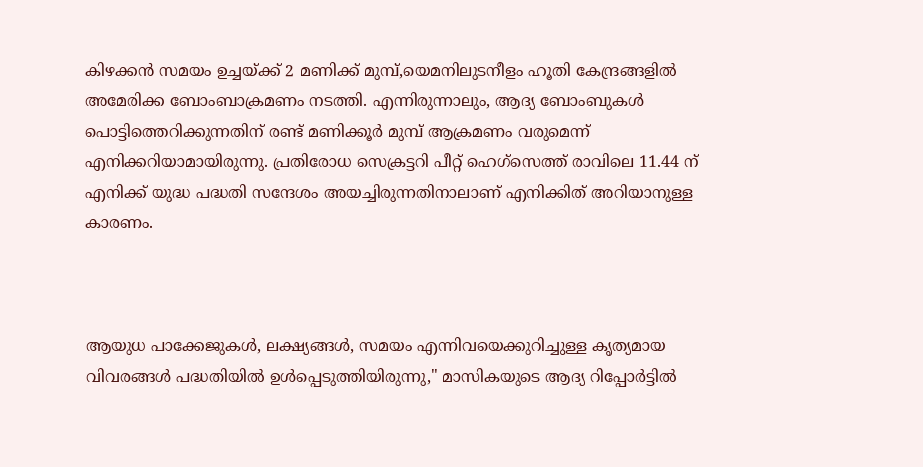കിഴക്കൻ സമയം ഉച്ചയ്ക്ക് 2 മണിക്ക് മുമ്പ്,യെമനിലുടനീളം ഹൂതി കേന്ദ്രങ്ങളിൽ അമേരിക്ക ബോംബാക്രമണം നടത്തി. എന്നിരുന്നാലും, ആദ്യ ബോംബുകൾ പൊട്ടിത്തെറിക്കുന്നതിന് രണ്ട് മണിക്കൂർ മുമ്പ് ആക്രമണം വരുമെന്ന് എനിക്കറിയാമായിരുന്നു. പ്രതിരോധ സെക്രട്ടറി പീറ്റ് ഹെഗ്‌സെത്ത് രാവിലെ 11.44 ന് എനിക്ക് യുദ്ധ പദ്ധതി സന്ദേശം അയച്ചിരുന്നതിനാലാണ് എനിക്കിത് അറിയാനുള്ള കാരണം.



ആയുധ പാക്കേജുകൾ, ലക്ഷ്യങ്ങൾ, സമയം എന്നിവയെക്കുറിച്ചുള്ള കൃത്യമായ വിവരങ്ങൾ പദ്ധതിയിൽ ഉൾപ്പെടുത്തിയിരുന്നു," മാസികയുടെ ആദ്യ റിപ്പോർട്ടിൽ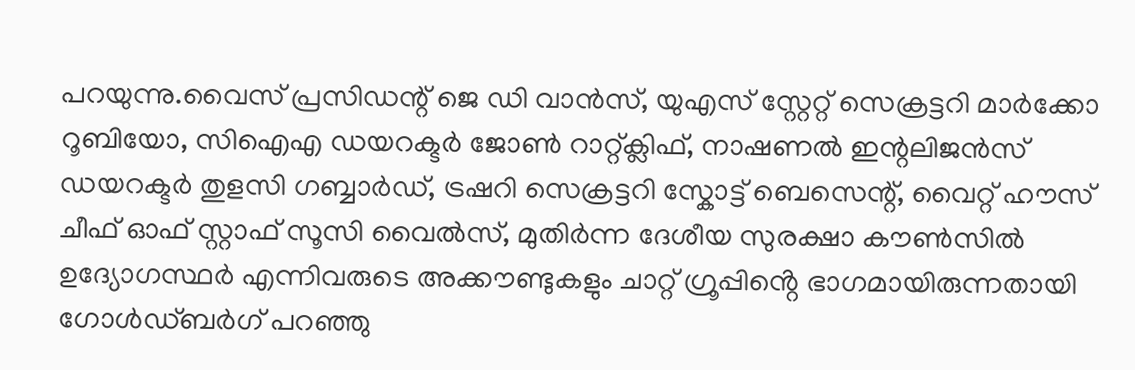പറയുന്നു.വൈസ് പ്രസിഡന്റ് ജെ ഡി വാൻസ്, യുഎസ് സ്റ്റേറ്റ് സെക്രട്ടറി മാർക്കോ റൂബിയോ, സിഐഎ ഡയറക്ടർ ജോൺ റാറ്റ്ക്ലിഫ്, നാഷണൽ ഇന്റലിജൻസ് ഡയറക്ടർ തുളസി ഗബ്ബാർഡ്, ട്രഷറി സെക്രട്ടറി സ്കോട്ട് ബെസെന്റ്, വൈറ്റ് ഹൗസ് ചീഫ് ഓഫ് സ്റ്റാഫ് സൂസി വൈൽസ്, മുതിർന്ന ദേശീയ സുരക്ഷാ കൗൺസിൽ ഉദ്യോഗസ്ഥർ എന്നിവരുടെ അക്കൗണ്ടുകളും ചാറ്റ് ഗ്രൂപ്പിൻ്റെ ഭാഗമായിരുന്നതായി ഗോൾഡ്ബർഗ് പറഞ്ഞു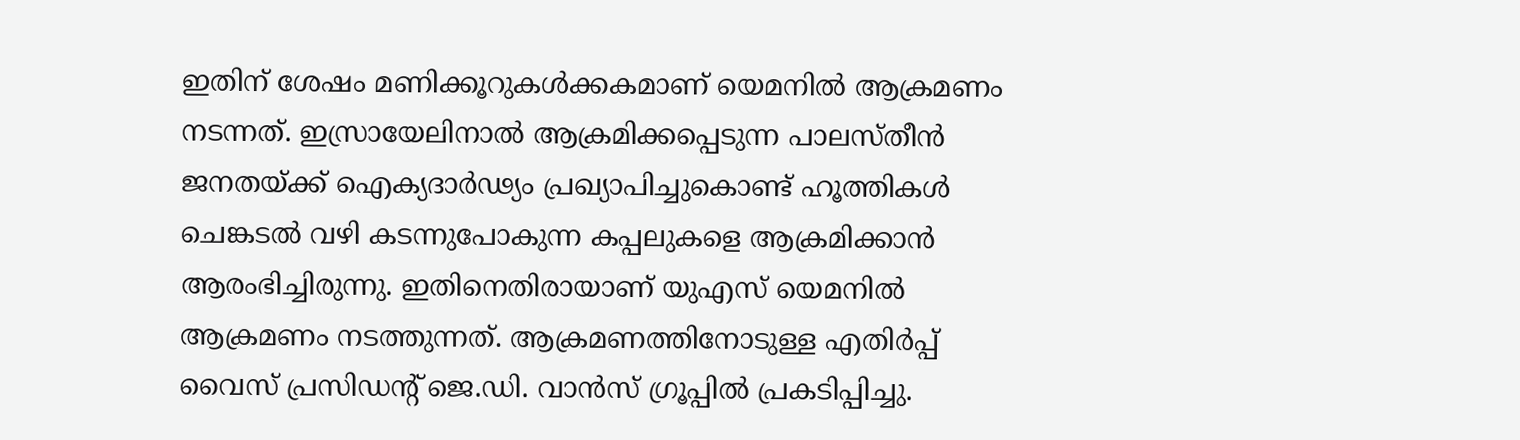ഇതിന് ശേഷം മണിക്കൂറുകള്‍ക്കകമാണ് യെമനില്‍ ആക്രമണം നടന്നത്. ഇസ്രായേലിനാൽ ആക്രമിക്കപ്പെടുന്ന പാലസ്തീൻ ജനതയ്ക്ക് ഐക്യദാർഢ്യം പ്രഖ്യാപിച്ചുകൊണ്ട് ഹൂത്തികൾ ചെങ്കടൽ വഴി കടന്നുപോകുന്ന കപ്പലുകളെ ആക്രമിക്കാൻ ആരംഭിച്ചിരുന്നു. ഇതിനെതിരായാണ് യുഎസ് യെമനിൽ ആക്രമണം നടത്തുന്നത്. ആക്രമണത്തിനോടുള്ള എതിര്‍പ്പ് വൈസ് പ്രസിഡന്റ് ജെ.ഡി. വാന്‍സ് ഗ്രൂപ്പില്‍ പ്രകടിപ്പിച്ചു.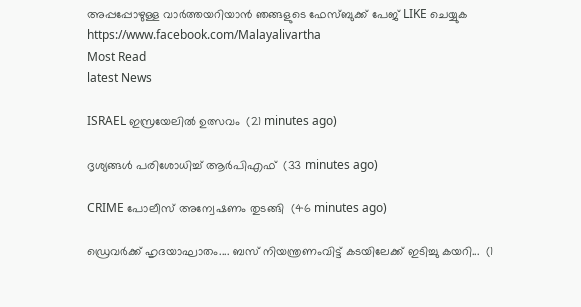അപ്പപ്പോഴുള്ള വാര്‍ത്തയറിയാന്‍ ഞങ്ങളുടെ ഫേസ്‌ബുക്ക്‌ പേജ് LIKE ചെയ്യുക
https://www.facebook.com/Malayalivartha
Most Read
latest News

ISRAEL ഇസ്രയേലിൽ ഉത്സവം  (21 minutes ago)

ദൃശ്യങ്ങൾ പരിശോധിച്ച് ആർപിഎഫ്  (33 minutes ago)

CRIME പോലീസ് അന്വേഷണം തുടങ്ങി  (46 minutes ago)

ഡ്രെവർക്ക് ഹൃദയാഘാതം.... ബസ് നിയന്ത്രണംവിട്ട് കടയിലേക്ക് ഇടിച്ചു കയറി...  (1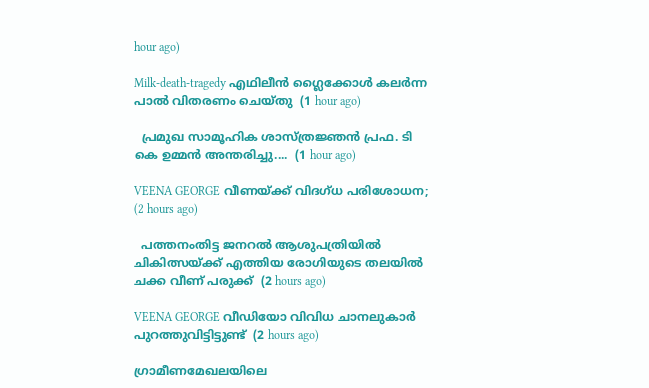hour ago)

Milk-death-tragedy എഥിലീൻ ഗ്ലൈക്കോൾ കലർന്ന പാൽ വിതരണം ചെയ്തു  (1 hour ago)

  പ്രമുഖ സാമൂഹിക ശാസ്ത്രജ്ഞൻ പ്രഫ. ടി കെ ഉമ്മൻ അന്തരിച്ചു....  (1 hour ago)

VEENA GEORGE വീണയ്ക്ക് വിദഗ്ധ പരിശോധന;  (2 hours ago)

  പത്തനംതിട്ട ജനറൽ ആശുപത്രിയിൽ ചികിത്സയ്ക്ക് എത്തിയ രോഗിയുടെ തലയിൽ ചക്ക വീണ് പരുക്ക്  (2 hours ago)

VEENA GEORGE വീഡിയോ വിവിധ ചാനലുകാർ പുറത്തുവിട്ടിട്ടുണ്ട്  (2 hours ago)

ഗ്രാമീണമേഖലയിലെ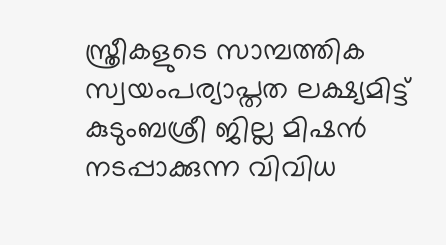സ്ത്രീകളുടെ സാമ്പത്തിക സ്വയംപര്യാപ്തത ലക്ഷ്യമിട്ട് കുടുംബശ്രീ ജില്ല മിഷൻ നടപ്പാക്കുന്ന വിവിധ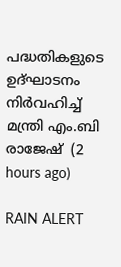പദ്ധതികളുടെ ഉദ്ഘാടനം നിർവഹിച്ച് മന്ത്രി എം.ബി രാജേഷ്  (2 hours ago)

RAIN ALERT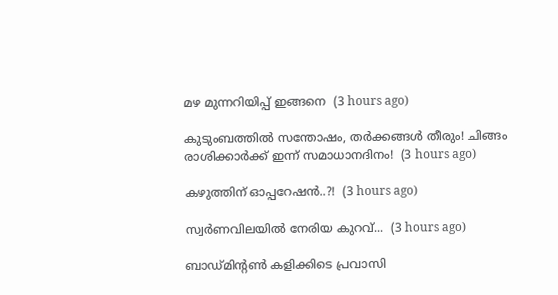മഴ മുന്നറിയിപ്പ് ഇങ്ങനെ  (3 hours ago)

കുടുംബത്തിൽ സന്തോഷം, തർക്കങ്ങൾ തീരും! ചിങ്ങം രാശിക്കാർക്ക് ഇന്ന് സമാധാനദിനം!  (3 hours ago)

കഴുത്തിന് ഓപ്പറേഷൻ..?!  (3 hours ago)

സ്വർണവിലയിൽ നേരിയ കുറവ്...  (3 hours ago)

ബാഡ്മിന്റൺ കളിക്കിടെ പ്രവാസി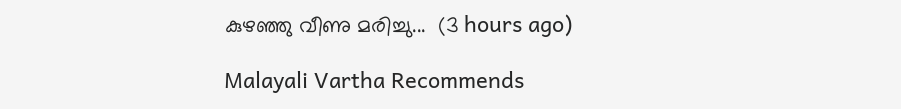കുഴഞ്ഞു വീണു മരിച്ചു...  (3 hours ago)

Malayali Vartha Recommends